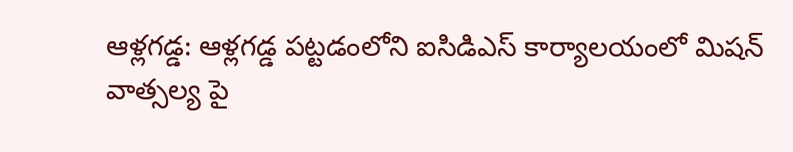ఆళ్లగడ్డ: ఆళ్లగడ్డ పట్టడంలోని ఐసిడిఎస్ కార్యాలయంలో మిషన్
వాత్సల్య పై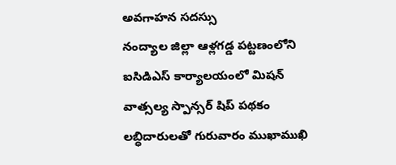అవగాహన సదస్సు
నంద్యాల జిల్లా ఆళ్లగడ్డ పట్టణంలోని ఐసిడిఎస్ కార్యాలయంలో మిషన్ వాత్సల్య స్పాన్సర్ షిప్ పథకం లబ్ధిదారులతో గురువారం ముఖాముఖి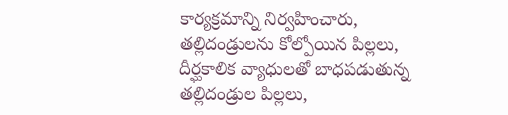కార్యక్రమాన్ని నిర్వహించారు, తల్లిదండ్రులను కోల్పోయిన పిల్లలు, దీర్ఘకాలిక వ్యాధులతో బాధపడుతున్న తల్లిదండ్రుల పిల్లలు,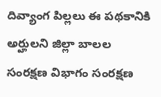దివ్యాంగ పిల్లలు ఈ పథకానికి అర్హులని జిల్లా బాలల సంరక్షణ విభాగం సంరక్షణ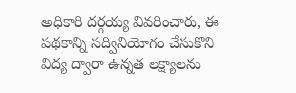అధికారి దర్గయ్య వివరించారు, ఈ పథకాన్ని సద్వినియోగం చేసుకొని విద్య ద్వారా ఉన్నత లక్ష్యాలను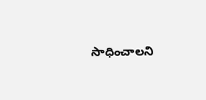సాధించాలని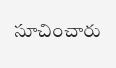సూచించారు